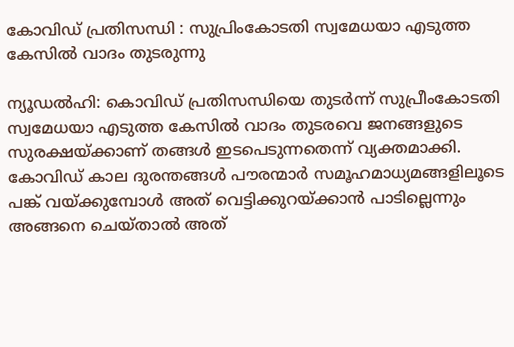കോവിഡ് പ്രതിസന്ധി : സുപ്രിംകോടതി സ്വമേധയാ എടുത്ത കേസില്‍ വാദം തുടരുന്നു

ന്യൂഡല്‍ഹി: കൊവിഡ് പ്രതിസന്ധിയെ തുടര്‍ന്ന് സുപ്രീംകോടതി സ്വമേധയാ എടുത്ത കേസില്‍ വാദം തുടരവെ ജനങ്ങളുടെ സുരക്ഷയ്ക്കാണ് തങ്ങള്‍ ഇടപെടുന്നതെന്ന് വ്യക്തമാക്കി. കോവിഡ് കാല ദുരന്തങ്ങള്‍ പൗരന്മാര്‍ സമൂഹമാധ്യമങ്ങളിലൂടെ പങ്ക് വയ്ക്കുമ്പോള്‍ അത് വെട്ടിക്കുറയ്ക്കാന്‍ പാടില്ലെന്നും അങ്ങനെ ചെയ്താല്‍ അത്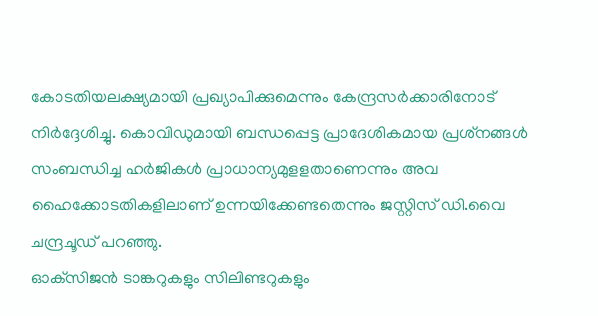കോടതിയലക്ഷ്യമായി പ്രഖ്യാപിക്കുമെന്നും കേന്ദ്രസര്‍ക്കാരിനോട് നിര്‍ദ്ദേശിച്ചു. കൊവിഡുമായി ബന്ധപ്പെട്ട പ്രാദേശികമായ പ്രശ്‌നങ്ങള്‍ സംബന്ധിച്ച ഹര്‍ജികള്‍ പ്രാധാന്യമുളളതാണെന്നും അവ ഹൈക്കോടതികളിലാണ് ഉന്നയിക്കേണ്ടതെന്നും ജസ്റ്റിസ് ഡി.വൈ ചന്ദ്രചൂഡ് പറഞ്ഞു.
ഓക്‌സിജന്‍ ടാങ്കറുകളും സിലിണ്ടറുകളും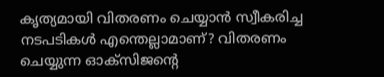കൃത്യമായി വിതരണം ചെയ്യാന്‍ സ്വീകരിച്ച നടപടികള്‍ എന്തെല്ലാമാണ്? വിതരണം ചെയ്യുന്ന ഓക്‌സിജന്റെ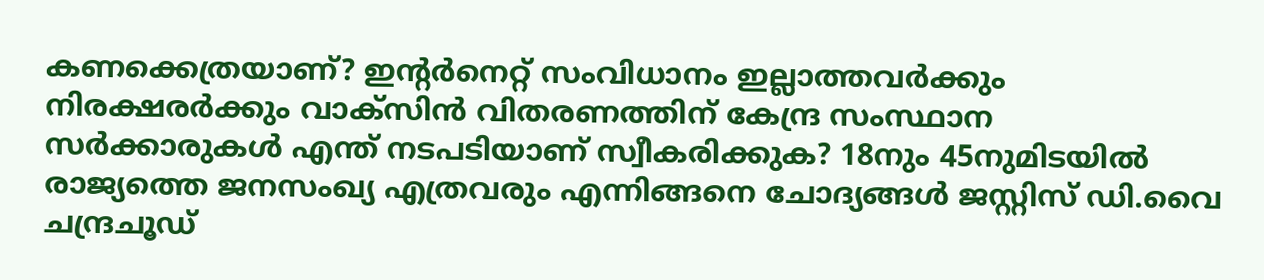കണക്കെത്രയാണ്? ഇന്റര്‍നെറ്റ് സംവിധാനം ഇല്ലാത്തവര്‍ക്കും നിരക്ഷരര്‍ക്കും വാക്‌സിന്‍ വിതരണത്തിന് കേന്ദ്ര സംസ്ഥാന സര്‍ക്കാരുകള്‍ എന്ത് നടപടിയാണ് സ്വീകരിക്കുക? 18നും 45നുമിടയില്‍ രാജ്യത്തെ ജനസംഖ്യ എത്രവരും എന്നിങ്ങനെ ചോദ്യങ്ങള്‍ ജസ്റ്റിസ് ഡി.വൈ ചന്ദ്രചൂഡ്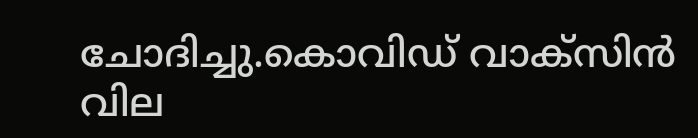ചോദിച്ചു.കൊവിഡ് വാക്‌സിന്‍ വില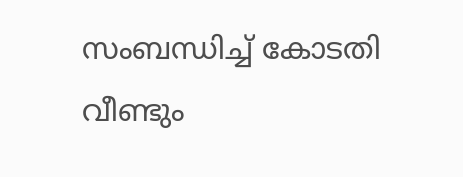സംബന്ധിച്ച് കോടതി വീണ്ടും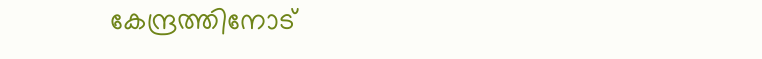കേന്ദ്രത്തിനോട്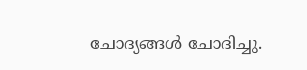ചോദ്യങ്ങള്‍ ചോദിച്ചു.